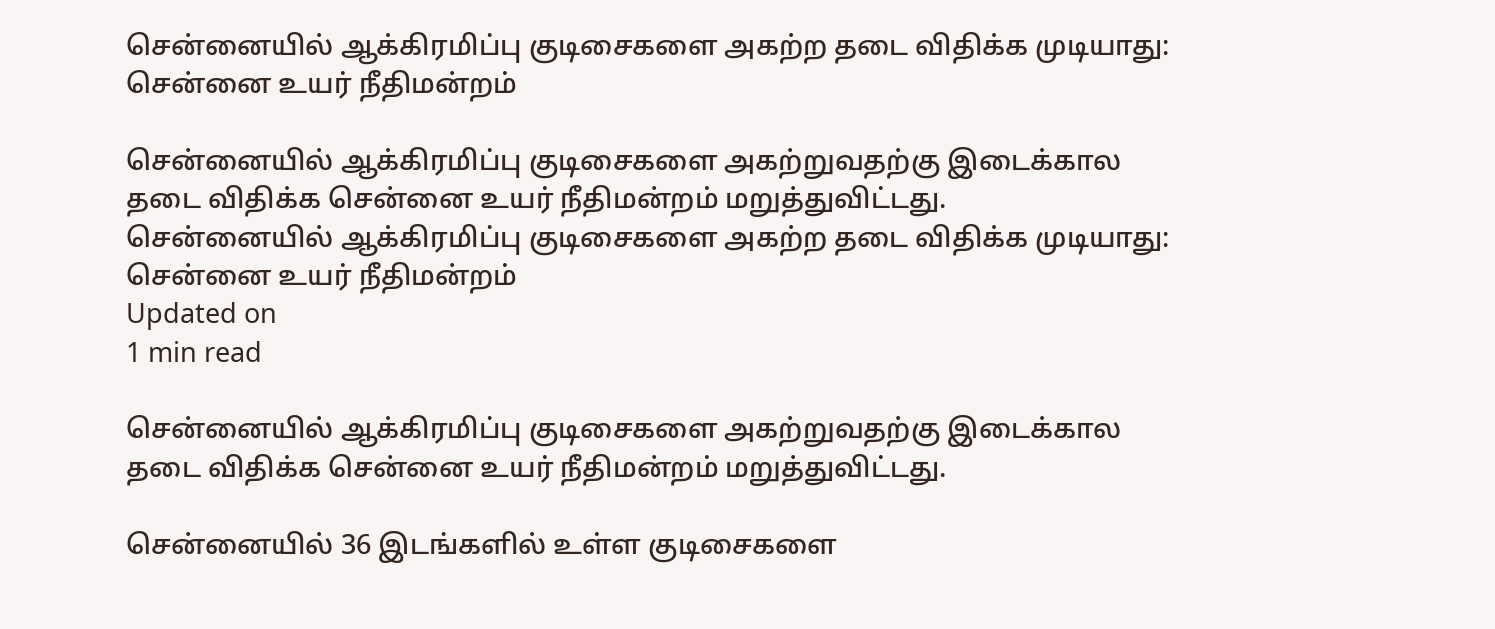சென்னையில் ஆக்கிரமிப்பு குடிசைகளை அகற்ற தடை விதிக்க முடியாது: சென்னை உயர் நீதிமன்றம்

சென்னையில் ஆக்கிரமிப்பு குடிசைகளை அகற்றுவதற்கு இடைக்கால தடை விதிக்க சென்னை உயர் நீதிமன்றம் மறுத்துவிட்டது.
சென்னையில் ஆக்கிரமிப்பு குடிசைகளை அகற்ற தடை விதிக்க முடியாது: சென்னை உயர் நீதிமன்றம்
Updated on
1 min read

சென்னையில் ஆக்கிரமிப்பு குடிசைகளை அகற்றுவதற்கு இடைக்கால தடை விதிக்க சென்னை உயர் நீதிமன்றம் மறுத்துவிட்டது.

சென்னையில் 36 இடங்களில் உள்ள குடிசைகளை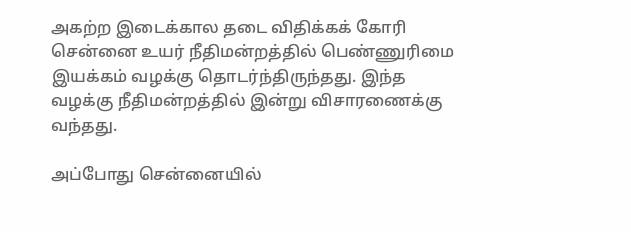அகற்ற இடைக்கால தடை விதிக்கக் கோரி சென்னை உயர் நீதிமன்றத்தில் பெண்ணுரிமை இயக்கம் வழக்கு தொடர்ந்திருந்தது. இந்த வழக்கு நீதிமன்றத்தில் இன்று விசாரணைக்கு வந்தது.

அப்போது சென்னையில்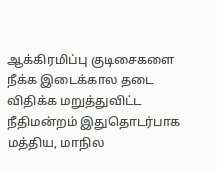ஆக்கிரமிப்பு குடிசைகளை நீக்க இடைக்கால தடை விதிக்க மறுத்துவிட்ட நீதிமன்றம் இதுதொடர்பாக மத்திய, மாநில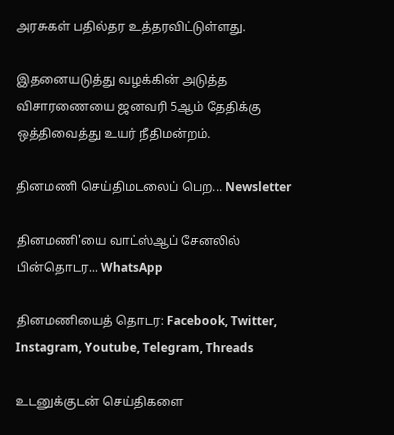அரசுகள் பதில்தர உத்தரவிட்டுள்ளது.

இதனையடுத்து வழக்கின் அடுத்த விசாரணையை ஜனவரி 5ஆம் தேதிக்கு ஒத்திவைத்து உயர் நீதிமன்றம்.

தினமணி செய்திமடலைப் பெற... Newsletter

தினமணி'யை வாட்ஸ்ஆப் சேனலில் பின்தொடர... WhatsApp

தினமணியைத் தொடர: Facebook, Twitter, Instagram, Youtube, Telegram, Threads

உடனுக்குடன் செய்திகளை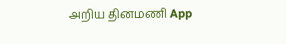அறிய தினமணி App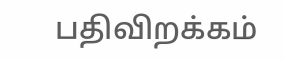பதிவிறக்கம்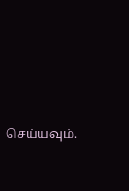செய்யவும்.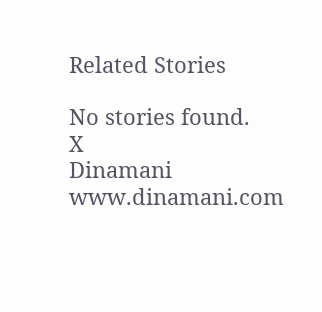Related Stories

No stories found.
X
Dinamani
www.dinamani.com